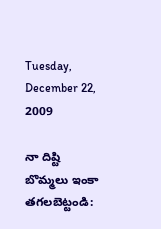Tuesday, December 22, 2009

నా దిష్టి బొమ్మలు ఇంకా తగలబెట్టండి: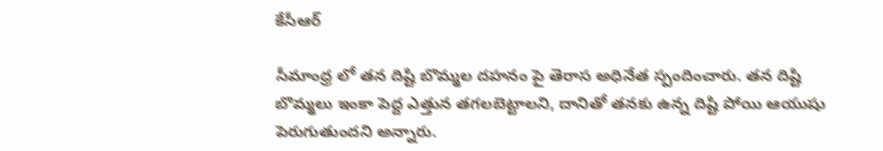కేసీఆర్

సీమాంధ్ర లో తన దిష్టి బొమ్మల దహనం పై తెరాస అధినేత స్పందించారు. తన దిష్టి బొమ్మలు ఇంకా పెద్ద ఎత్తున తగలబెట్టాలని, దానితో తనకు ఉన్న దిష్టి పోయి ఆయుషు పెరుగుతుందని అన్నారు.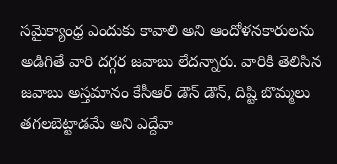సమైక్యాంధ్ర ఎందుకు కావాలి అని ఆందోళనకారులను అడిగితే వారి దగ్గర జవాబు లేదన్నారు. వారికి తెలిసిన జవాబు అస్తమానం కేసీఆర్ డౌన్ డౌన్, దిష్టి బొమ్మలు తగలబెట్టాడమే అని ఎద్దేవా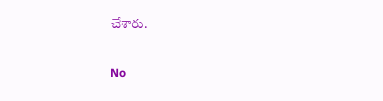చేశారు.

No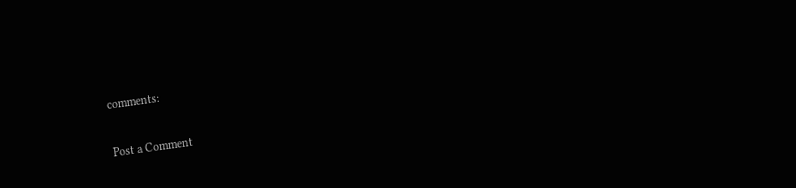comments:

Post a Comment